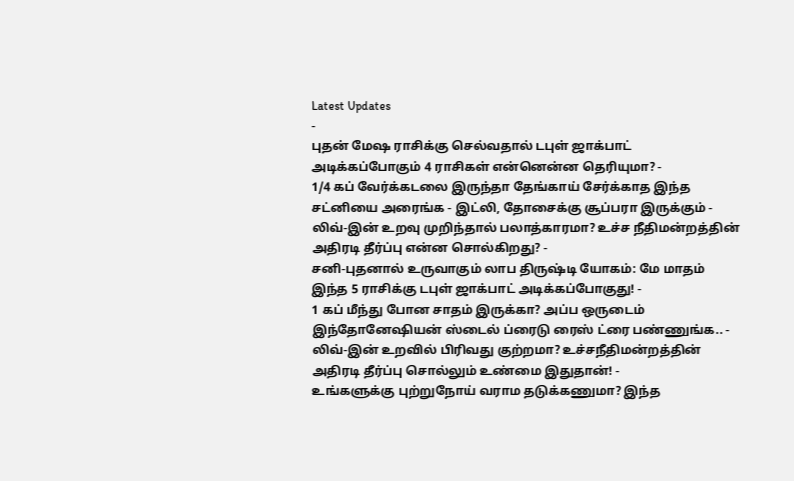Latest Updates
-
புதன் மேஷ ராசிக்கு செல்வதால் டபுள் ஜாக்பாட் அடிக்கப்போகும் 4 ராசிகள் என்னென்ன தெரியுமா? -
1/4 கப் வேர்க்கடலை இருந்தா தேங்காய் சேர்க்காத இந்த சட்னியை அரைங்க - இட்லி, தோசைக்கு சூப்பரா இருக்கும் -
லிவ்-இன் உறவு முறிந்தால் பலாத்காரமா? உச்ச நீதிமன்றத்தின் அதிரடி தீர்ப்பு என்ன சொல்கிறது? -
சனி-புதனால் உருவாகும் லாப திருஷ்டி யோகம்: மே மாதம் இந்த 5 ராசிக்கு டபுள் ஜாக்பாட் அடிக்கப்போகுது! -
1 கப் மீந்து போன சாதம் இருக்கா? அப்ப ஒருடைம் இந்தோனேஷியன் ஸ்டைல் ப்ரைடு ரைஸ் ட்ரை பண்ணுங்க.. -
லிவ்-இன் உறவில் பிரிவது குற்றமா? உச்சநீதிமன்றத்தின் அதிரடி தீர்ப்பு சொல்லும் உண்மை இதுதான்! -
உங்களுக்கு புற்றுநோய் வராம தடுக்கணுமா? இந்த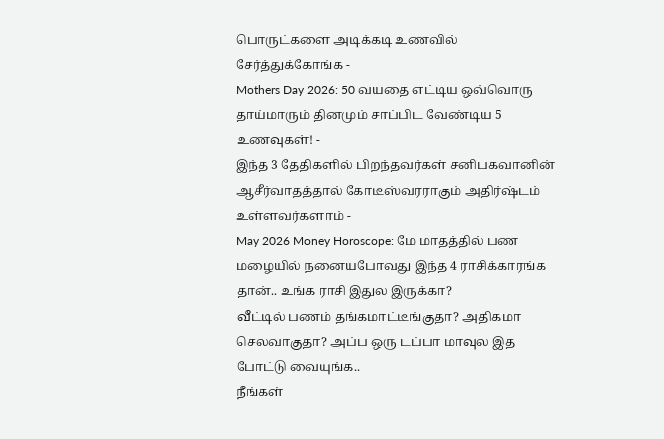பொருட்களை அடிக்கடி உணவில் சேர்த்துக்கோங்க -
Mothers Day 2026: 50 வயதை எட்டிய ஒவ்வொரு தாய்மாரும் தினமும் சாப்பிட வேண்டிய 5 உணவுகள்! -
இந்த 3 தேதிகளில் பிறந்தவர்கள் சனிபகவானின் ஆசீர்வாதத்தால் கோடீஸ்வரராகும் அதிர்ஷ்டம் உள்ளவர்களாம் -
May 2026 Money Horoscope: மே மாதத்தில் பண மழையில் நனையபோவது இந்த 4 ராசிக்காரங்க தான்.. உங்க ராசி இதுல இருக்கா?
வீட்டில் பணம் தங்கமாட்டீங்குதா? அதிகமா செலவாகுதா? அப்ப ஒரு டப்பா மாவுல இத போட்டு வையுங்க..
நீங்கள்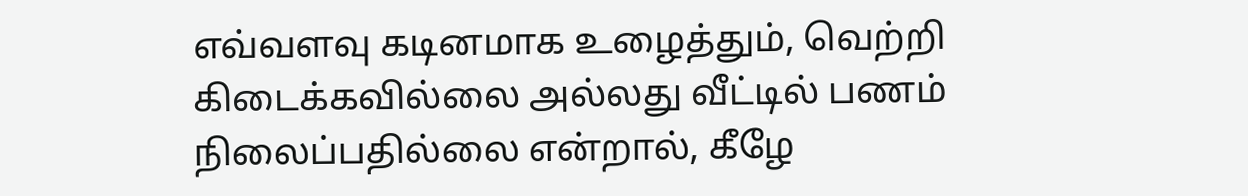எவ்வளவு கடினமாக உழைத்தும், வெற்றி கிடைக்கவில்லை அல்லது வீட்டில் பணம் நிலைப்பதில்லை என்றால், கீழே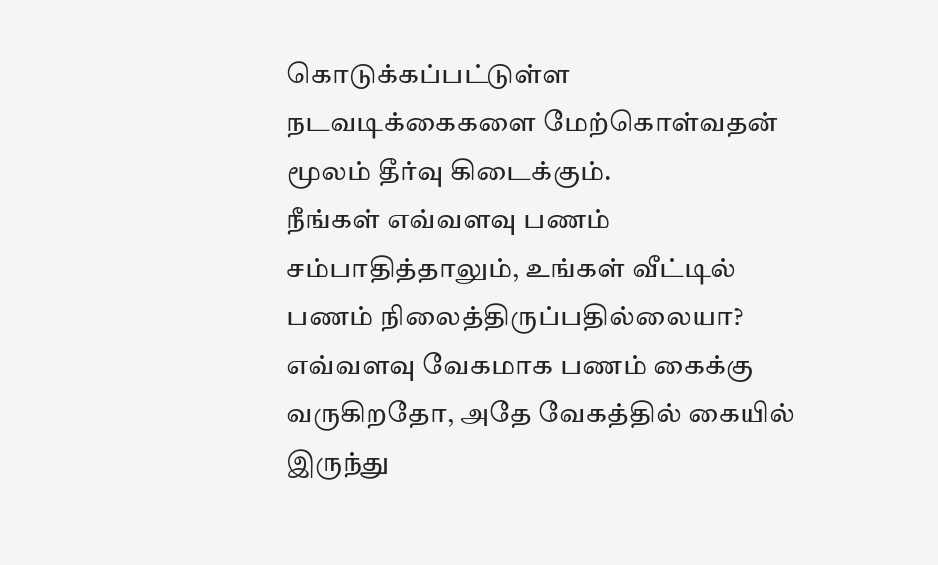கொடுக்கப்பட்டுள்ள நடவடிக்கைகளை மேற்கொள்வதன் மூலம் தீர்வு கிடைக்கும்.
நீங்கள் எவ்வளவு பணம் சம்பாதித்தாலும், உங்கள் வீட்டில் பணம் நிலைத்திருப்பதில்லையா? எவ்வளவு வேகமாக பணம் கைக்கு வருகிறதோ, அதே வேகத்தில் கையில் இருந்து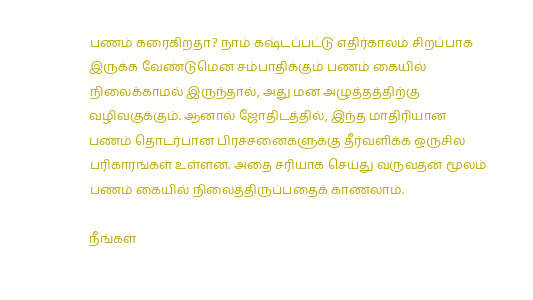பணம் கரைகிறதா? நாம் கஷ்டப்பட்டு எதிர்காலம் சிறப்பாக இருக்க வேண்டுமென சம்பாதிக்கும் பணம் கையில் நிலைக்காமல் இருந்தால், அது மன அழுத்தத்திற்கு வழிவகுக்கும். ஆனால் ஜோதிடத்தில், இந்த மாதிரியான பணம் தொடர்பான பிரச்சனைகளுக்கு தீர்வளிக்க ஒருசில பரிகாரங்கள் உள்ளன. அதை சரியாக செய்து வருவதன் மூலம் பணம் கையில் நிலைத்திருப்பதைக் காணலாம்.

நீங்கள்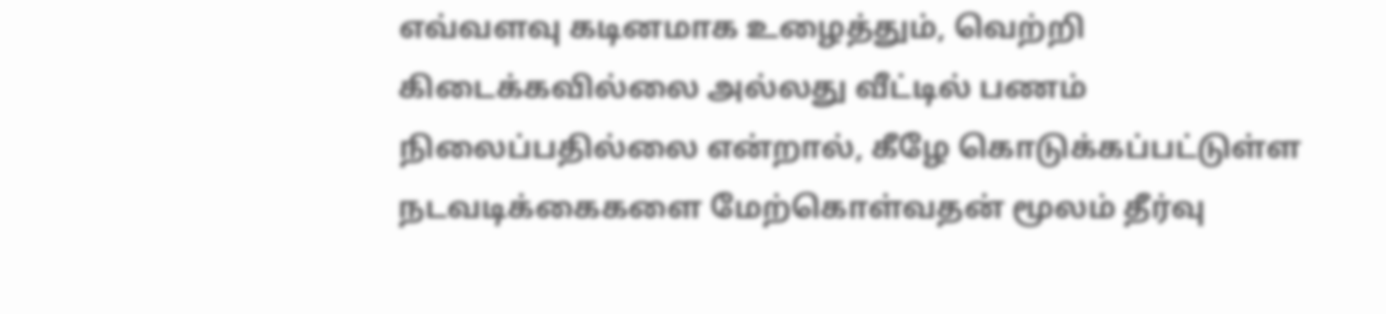எவ்வளவு கடினமாக உழைத்தும், வெற்றி கிடைக்கவில்லை அல்லது வீட்டில் பணம் நிலைப்பதில்லை என்றால், கீழே கொடுக்கப்பட்டுள்ள நடவடிக்கைகளை மேற்கொள்வதன் மூலம் தீர்வு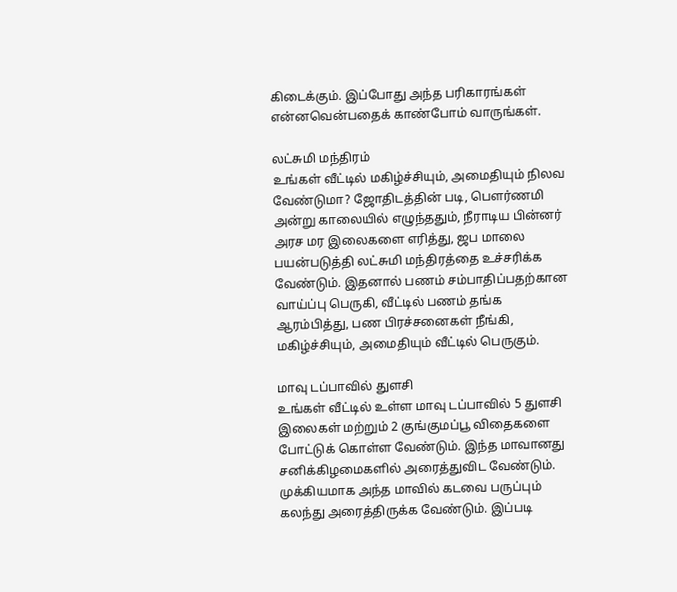கிடைக்கும். இப்போது அந்த பரிகாரங்கள் என்னவென்பதைக் காண்போம் வாருங்கள்.

லட்சுமி மந்திரம்
உங்கள் வீட்டில் மகிழ்ச்சியும், அமைதியும் நிலவ வேண்டுமா? ஜோதிடத்தின் படி, பௌர்ணமி அன்று காலையில் எழுந்ததும், நீராடிய பின்னர் அரச மர இலைகளை எரித்து, ஜப மாலை பயன்படுத்தி லட்சுமி மந்திரத்தை உச்சரிக்க வேண்டும். இதனால் பணம் சம்பாதிப்பதற்கான வாய்ப்பு பெருகி, வீட்டில் பணம் தங்க ஆரம்பித்து, பண பிரச்சனைகள் நீங்கி, மகிழ்ச்சியும், அமைதியும் வீட்டில் பெருகும்.

மாவு டப்பாவில் துளசி
உங்கள் வீட்டில் உள்ள மாவு டப்பாவில் 5 துளசி இலைகள் மற்றும் 2 குங்குமப்பூ விதைகளை போட்டுக் கொள்ள வேண்டும். இந்த மாவானது சனிக்கிழமைகளில் அரைத்துவிட வேண்டும். முக்கியமாக அந்த மாவில் கடவை பருப்பும் கலந்து அரைத்திருக்க வேண்டும். இப்படி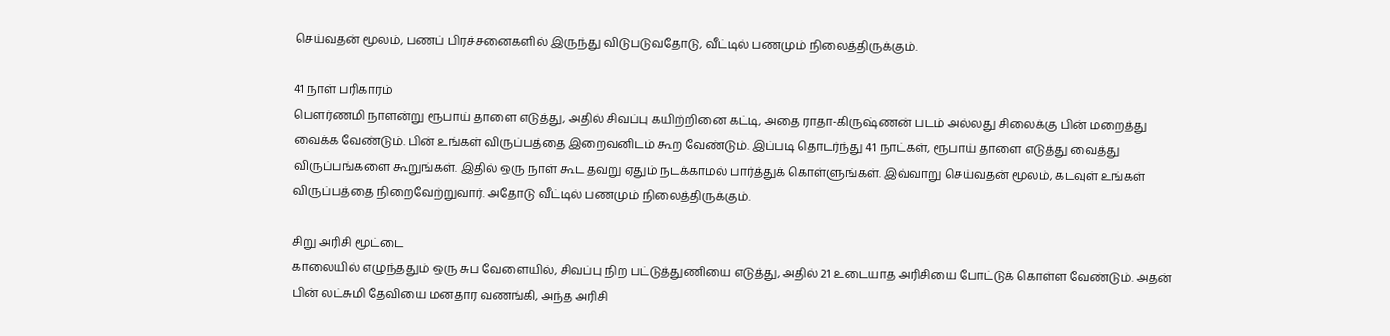செய்வதன் மூலம், பணப் பிரச்சனைகளில் இருந்து விடுபடுவதோடு, வீட்டில் பணமும் நிலைத்திருக்கும்.

41 நாள் பரிகாரம்
பௌர்ணமி நாளன்று ரூபாய் தாளை எடுத்து, அதில் சிவப்பு கயிற்றினை கட்டி, அதை ராதா-கிருஷ்ணன் படம் அல்லது சிலைக்கு பின் மறைத்து வைக்க வேண்டும். பின் உங்கள் விருப்பத்தை இறைவனிடம் கூற வேண்டும். இப்படி தொடர்ந்து 41 நாட்கள், ரூபாய் தாளை எடுத்து வைத்து விருப்பங்களை கூறுங்கள். இதில் ஒரு நாள் கூட தவறு ஏதும் நடக்காமல் பார்த்துக் கொள்ளுங்கள். இவ்வாறு செய்வதன் மூலம், கடவுள் உங்கள் விருப்பத்தை நிறைவேற்றுவார். அதோடு வீட்டில் பணமும் நிலைத்திருக்கும்.

சிறு அரிசி மூட்டை
காலையில் எழுந்ததும் ஒரு சுப வேளையில், சிவப்பு நிற பட்டுத்துணியை எடுத்து, அதில் 21 உடையாத அரிசியை போட்டுக் கொள்ள வேண்டும். அதன் பின் லட்சுமி தேவியை மனதார வணங்கி, அந்த அரிசி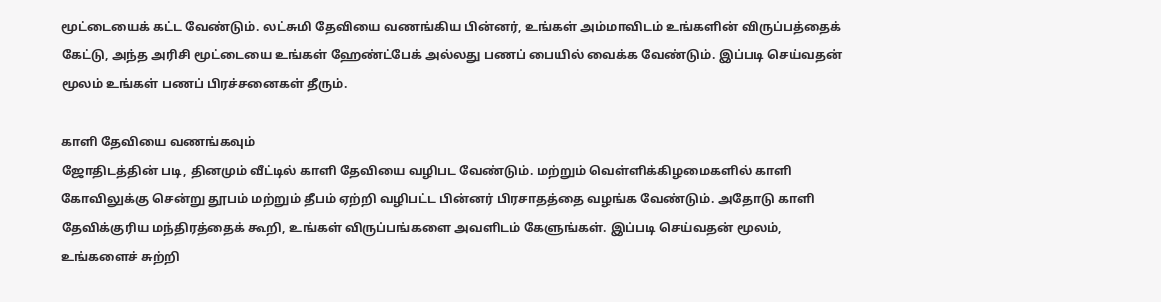மூட்டையைக் கட்ட வேண்டும். லட்சுமி தேவியை வணங்கிய பின்னர், உங்கள் அம்மாவிடம் உங்களின் விருப்பத்தைக் கேட்டு, அந்த அரிசி மூட்டையை உங்கள் ஹேண்ட்பேக் அல்லது பணப் பையில் வைக்க வேண்டும். இப்படி செய்வதன் மூலம் உங்கள் பணப் பிரச்சனைகள் தீரும்.

காளி தேவியை வணங்கவும்
ஜோதிடத்தின் படி, தினமும் வீட்டில் காளி தேவியை வழிபட வேண்டும். மற்றும் வெள்ளிக்கிழமைகளில் காளி கோவிலுக்கு சென்று தூபம் மற்றும் தீபம் ஏற்றி வழிபட்ட பின்னர் பிரசாதத்தை வழங்க வேண்டும். அதோடு காளி தேவிக்குரிய மந்திரத்தைக் கூறி, உங்கள் விருப்பங்களை அவளிடம் கேளுங்கள். இப்படி செய்வதன் மூலம், உங்களைச் சுற்றி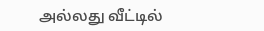அல்லது வீட்டில்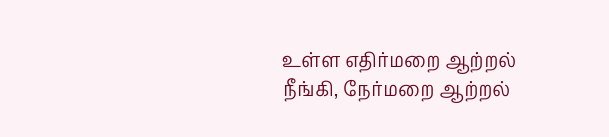உள்ள எதிர்மறை ஆற்றல் நீங்கி, நேர்மறை ஆற்றல்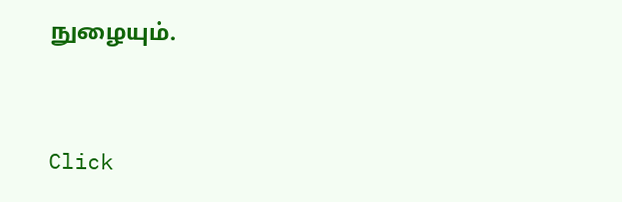நுழையும்.



Click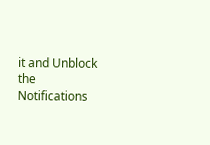it and Unblock the Notifications